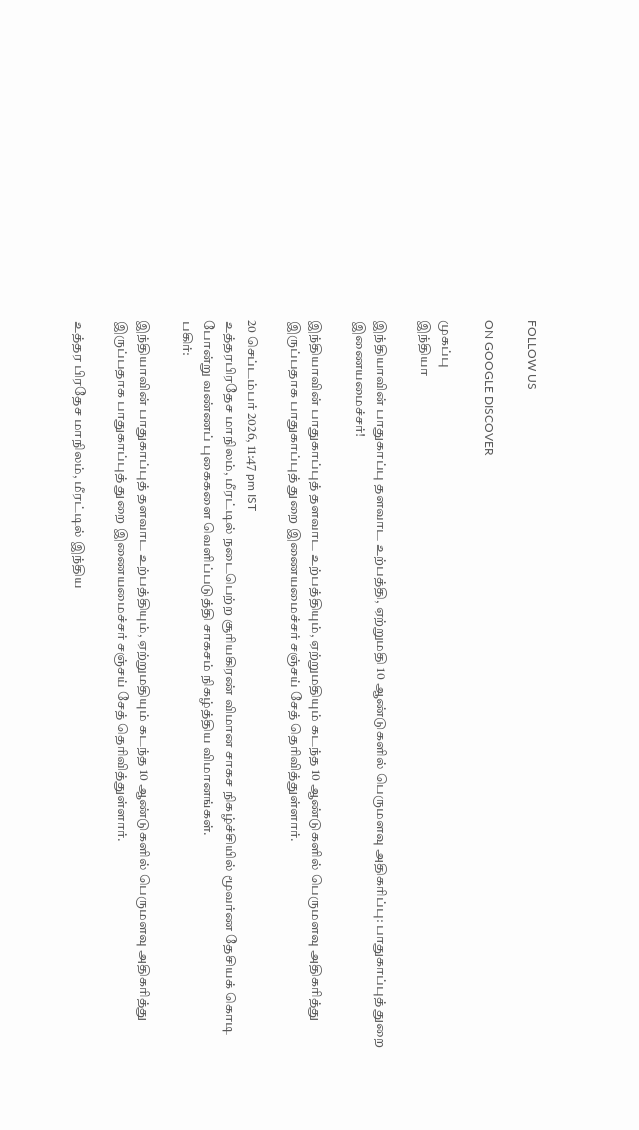FOLLOW US

ON GOOGLE DISCOVER

முகப்பு
இந்தியா

இந்தியாவின் பாதுகாப்பு தளவாட உற்பத்தி, ஏற்றுமதி 10 ஆண்டுகளில் பெருமளவு அதிகரிப்பு: பாதுகாப்புத் துறை இணையமைச்சர்!

இந்தியாவின் பாதுகாப்புத் தளவாட உற்பத்தியும், ஏற்றுமதியும் கடந்த 10 ஆண்டுகளில் பெருமளவு அதிகரித்து இருப்பதாக பாதுகாப்புத் துறை இணையமைச்சர் சஞ்சய் சேத் தெரிவித்துள்ளார்.

20 செப்டம்பர் 2026, 11:47 pm IST
உத்தரபிரதேச மாநிலம், மீரட்டில் நடைபெற்ற சூரியகிரண் விமான சாகச நிகழ்ச்சியில் மூவர்ண தேசியக் கொடி போன்று வண்ணப் புகைகளை வெளிப்படுத்தி சாகசம் நிகழ்த்திய விமானங்கள்.
பகிர்:

இந்தியாவின் பாதுகாப்புத் தளவாட உற்பத்தியும், ஏற்றுமதியும் கடந்த 10 ஆண்டுகளில் பெருமளவு அதிகரித்து இருப்பதாக பாதுகாப்புத் துறை இணையமைச்சர் சஞ்சய் சேத் தெரிவித்துள்ளார்.

உத்தர பிரதேச மாநிலம், மீரட்டில் இந்திய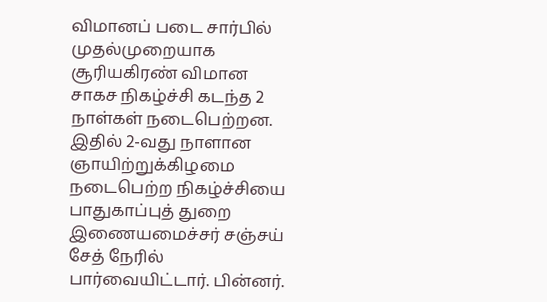விமானப் படை சார்பில் முதல்முறையாக சூரியகிரண் விமான சாகச நிகழ்ச்சி கடந்த 2 நாள்கள் நடைபெற்றன. இதில் 2-வது நாளான ஞாயிற்றுக்கிழமை நடைபெற்ற நிகழ்ச்சியை பாதுகாப்புத் துறை இணையமைச்சர் சஞ்சய் சேத் நேரில் பார்வையிட்டார். பின்னர்.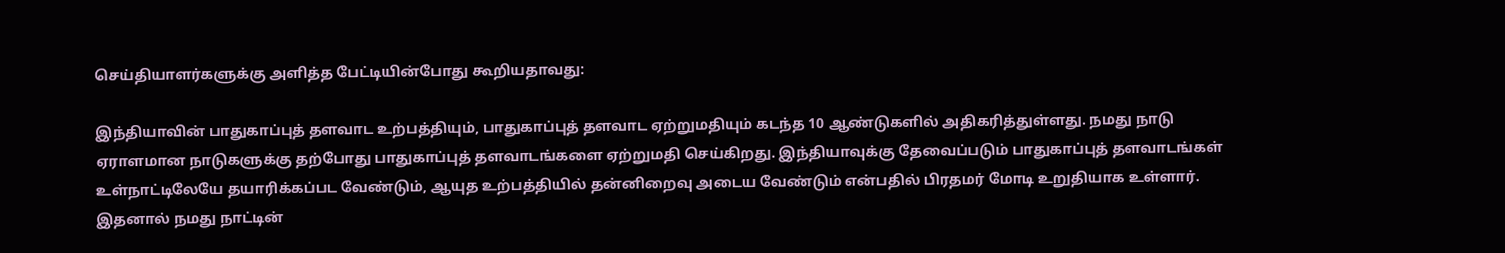செய்தியாளர்களுக்கு அளித்த பேட்டியின்போது கூறியதாவது:

இந்தியாவின் பாதுகாப்புத் தளவாட உற்பத்தியும், பாதுகாப்புத் தளவாட ஏற்றுமதியும் கடந்த 10 ஆண்டுகளில் அதிகரித்துள்ளது. நமது நாடு ஏராளமான நாடுகளுக்கு தற்போது பாதுகாப்புத் தளவாடங்களை ஏற்றுமதி செய்கிறது. இந்தியாவுக்கு தேவைப்படும் பாதுகாப்புத் தளவாடங்கள் உள்நாட்டிலேயே தயாரிக்கப்பட வேண்டும், ஆயுத உற்பத்தியில் தன்னிறைவு அடைய வேண்டும் என்பதில் பிரதமர் மோடி உறுதியாக உள்ளார். இதனால் நமது நாட்டின்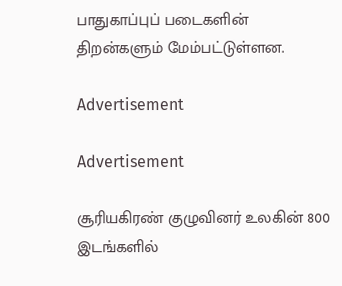பாதுகாப்புப் படைகளின் திறன்களும் மேம்பட்டுள்ளன.

Advertisement

Advertisement

சூரியகிரண் குழுவினர் உலகின் 800 இடங்களில்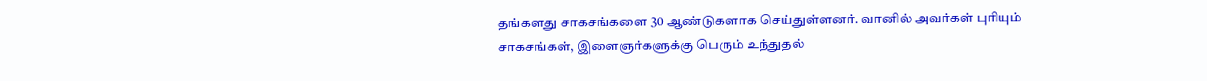தங்களது சாகசங்களை 30 ஆண்டுகளாக செய்துள்ளனர். வானில் அவர்கள் புரியும் சாகசங்கள், இளைஞர்களுக்கு பெரும் உந்துதல்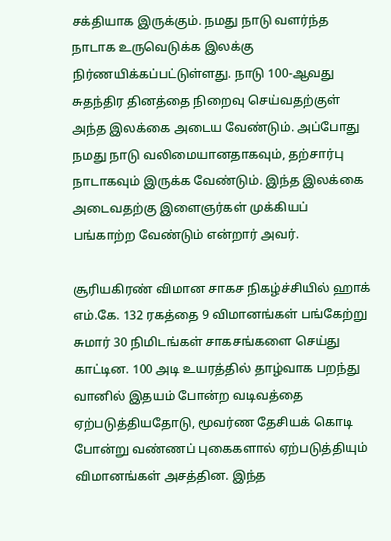சக்தியாக இருக்கும். நமது நாடு வளர்ந்த நாடாக உருவெடுக்க இலக்கு நிர்ணயிக்கப்பட்டுள்ளது. நாடு 100-ஆவது சுதந்திர தினத்தை நிறைவு செய்வதற்குள் அந்த இலக்கை அடைய வேண்டும். அப்போது நமது நாடு வலிமையானதாகவும், தற்சார்பு நாடாகவும் இருக்க வேண்டும். இந்த இலக்கை அடைவதற்கு இளைஞர்கள் முக்கியப் பங்காற்ற வேண்டும் என்றார் அவர்.

சூரியகிரண் விமான சாகச நிகழ்ச்சியில் ஹாக் எம்.கே. 132 ரகத்தை 9 விமானங்கள் பங்கேற்று சுமார் 30 நிமிடங்கள் சாகசங்களை செய்து காட்டின. 100 அடி உயரத்தில் தாழ்வாக பறந்து வானில் இதயம் போன்ற வடிவத்தை ஏற்படுத்தியதோடு, மூவர்ண தேசியக் கொடி போன்று வண்ணப் புகைகளால் ஏற்படுத்தியும் விமானங்கள் அசத்தின. இந்த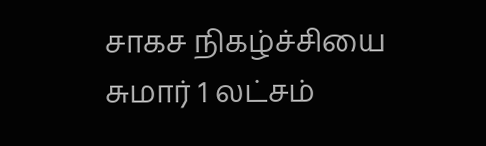சாகச நிகழ்ச்சியை சுமார் 1 லட்சம்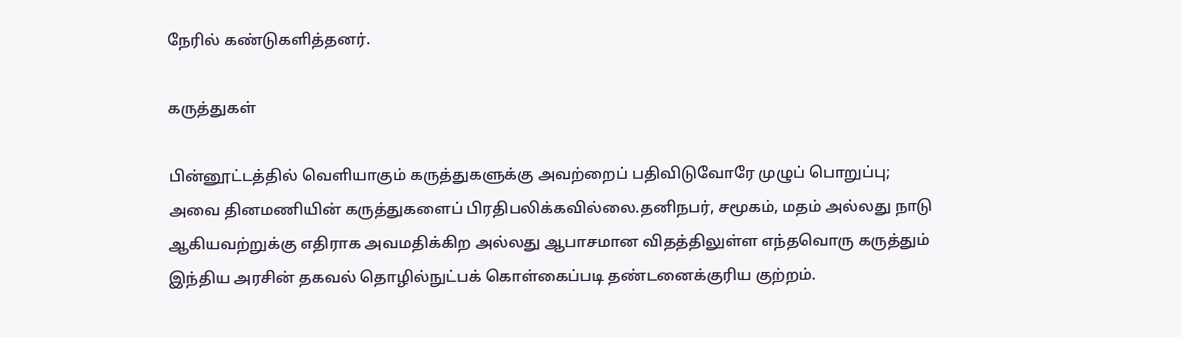நேரில் கண்டுகளித்தனர்.

கருத்துகள்

பின்னூட்டத்தில் வெளியாகும் கருத்துகளுக்கு அவற்றைப் பதிவிடுவோரே முழுப் பொறுப்பு; அவை தினமணியின் கருத்துகளைப் பிரதிபலிக்கவில்லை.தனிநபர், சமூகம், மதம் அல்லது நாடு ஆகியவற்றுக்கு எதிராக அவமதிக்கிற அல்லது ஆபாசமான விதத்திலுள்ள எந்தவொரு கருத்தும் இந்திய அரசின் தகவல் தொழில்நுட்பக் கொள்கைப்படி தண்டனைக்குரிய குற்றம்.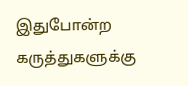இதுபோன்ற கருத்துகளுக்கு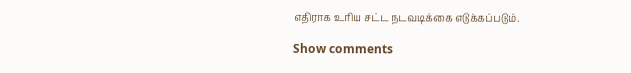எதிராக உரிய சட்ட நடவடிக்கை எடுக்கப்படும்.

Show comments